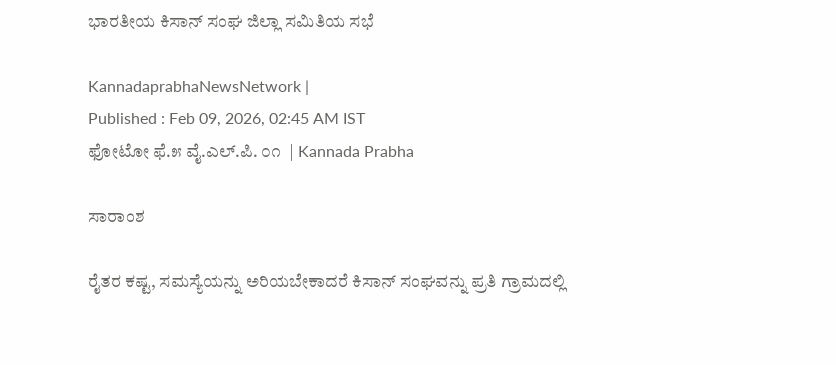ಭಾರತೀಯ ಕಿಸಾನ್ ಸಂಘ ಜಿಲ್ಲಾ ಸಮಿತಿಯ ಸಭೆ

KannadaprabhaNewsNetwork |
Published : Feb 09, 2026, 02:45 AM IST
ಫೋಟೋ ಫೆ.೫ ವೈ.ಎಲ್.ಪಿ. ೦೧  | Kannada Prabha

ಸಾರಾಂಶ

ರೈತರ ಕಷ್ಟ, ಸಮಸ್ಯೆಯನ್ನು ಅರಿಯಬೇಕಾದರೆ ಕಿಸಾನ್ ಸಂಘವನ್ನು ಪ್ರತಿ ಗ್ರಾಮದಲ್ಲಿ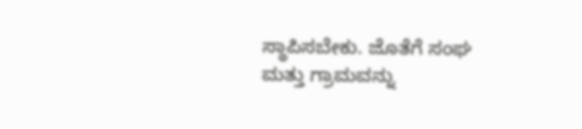ಸ್ಥಾಪಿಸಬೇಕು. ಜೊತೆಗೆ ಸಂಘ ಮತ್ತು ಗ್ರಾಮವನ್ನು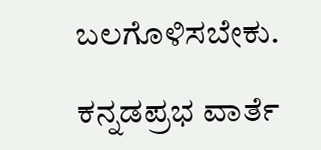ಬಲಗೊಳಿಸಬೇಕು.

ಕನ್ನಡಪ್ರಭ ವಾರ್ತೆ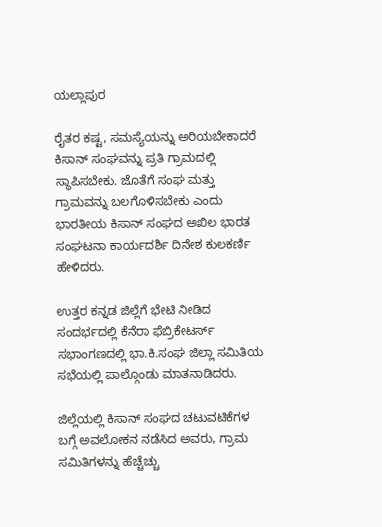ಯಲ್ಲಾಪುರ

ರೈತರ ಕಷ್ಟ, ಸಮಸ್ಯೆಯನ್ನು ಅರಿಯಬೇಕಾದರೆ ಕಿಸಾನ್ ಸಂಘವನ್ನು ಪ್ರತಿ ಗ್ರಾಮದಲ್ಲಿ ಸ್ಥಾಪಿಸಬೇಕು. ಜೊತೆಗೆ ಸಂಘ ಮತ್ತು ಗ್ರಾಮವನ್ನು ಬಲಗೊಳಿಸಬೇಕು ಎಂದು ಭಾರತೀಯ ಕಿಸಾನ್ ಸಂಘದ ಅಖಿಲ ಭಾರತ ಸಂಘಟನಾ ಕಾರ್ಯದರ್ಶಿ ದಿನೇಶ ಕುಲಕರ್ಣಿ ಹೇಳಿದರು.

ಉತ್ತರ ಕನ್ನಡ ಜಿಲ್ಲೆಗೆ ಭೇಟಿ ನೀಡಿದ ಸಂದರ್ಭದಲ್ಲಿ ಕೆನೆರಾ ಫೆಬ್ರಿಕೇಟರ್ಸ್ ಸಭಾಂಗಣದಲ್ಲಿ ಭಾ.ಕಿ.ಸಂಘ ಜಿಲ್ಲಾ ಸಮಿತಿಯ ಸಭೆಯಲ್ಲಿ ಪಾಲ್ಗೊಂಡು ಮಾತನಾಡಿದರು.

ಜಿಲ್ಲೆಯಲ್ಲಿ ಕಿಸಾನ್ ಸಂಘದ ಚಟುವಟಿಕೆಗಳ ಬಗ್ಗೆ ಅವಲೋಕನ ನಡೆಸಿದ ಅವರು, ಗ್ರಾಮ ಸಮಿತಿಗಳನ್ನು ಹೆಚ್ಚೆಚ್ಚು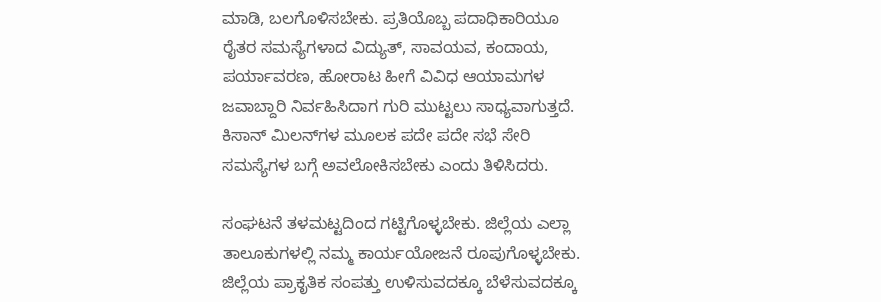ಮಾಡಿ, ಬಲಗೊಳಿಸಬೇಕು. ಪ್ರತಿಯೊಬ್ಬ ಪದಾಧಿಕಾರಿಯೂ ರೈತರ ಸಮಸ್ಯೆಗಳಾದ ವಿದ್ಯುತ್, ಸಾವಯವ, ಕಂದಾಯ, ಪರ್ಯಾವರಣ, ಹೋರಾಟ ಹೀಗೆ ವಿವಿಧ ಆಯಾಮಗಳ ಜವಾಬ್ದಾರಿ ನಿರ್ವಹಿಸಿದಾಗ ಗುರಿ ಮುಟ್ಟಲು ಸಾಧ್ಯವಾಗುತ್ತದೆ. ಕಿಸಾನ್ ಮಿಲನ್‌ಗಳ ಮೂಲಕ ಪದೇ ಪದೇ ಸಭೆ ಸೇರಿ ಸಮಸ್ಯೆಗಳ ಬಗ್ಗೆ ಅವಲೋಕಿಸಬೇಕು ಎಂದು ತಿಳಿಸಿದರು.

ಸಂಘಟನೆ ತಳಮಟ್ಟದಿಂದ ಗಟ್ಟಿಗೊಳ್ಳಬೇಕು. ಜಿಲ್ಲೆಯ ಎಲ್ಲಾ ತಾಲೂಕುಗಳಲ್ಲಿ ನಮ್ಮ ಕಾರ್ಯಯೋಜನೆ ರೂಪುಗೊಳ್ಳಬೇಕು. ಜಿಲ್ಲೆಯ ಪ್ರಾಕೃತಿಕ ಸಂಪತ್ತು ಉಳಿಸುವದಕ್ಕೂ ಬೆಳೆಸುವದಕ್ಕೂ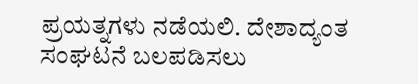ಪ್ರಯತ್ನಗಳು ನಡೆಯಲಿ. ದೇಶಾದ್ಯಂತ ಸಂಘಟನೆ ಬಲಪಡಿಸಲು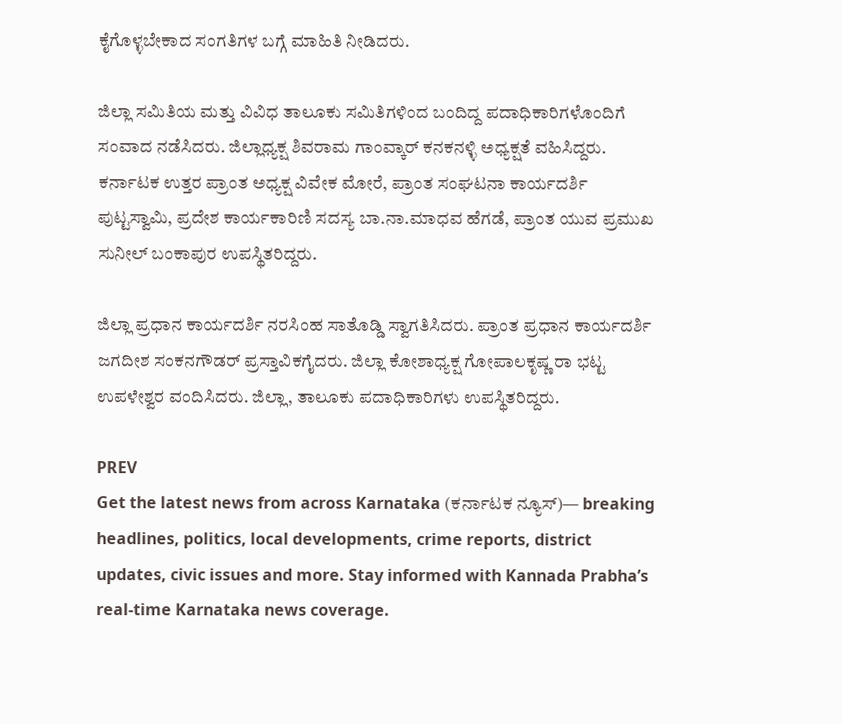ಕೈಗೊಳ್ಳಬೇಕಾದ ಸಂಗತಿಗಳ ಬಗ್ಗೆ ಮಾಹಿತಿ ನೀಡಿದರು.

ಜಿಲ್ಲಾ ಸಮಿತಿಯ ಮತ್ತು ವಿವಿಧ ತಾಲೂಕು ಸಮಿತಿಗಳಿಂದ ಬಂದಿದ್ದ ಪದಾಧಿಕಾರಿಗಳೊಂದಿಗೆ ಸಂವಾದ ನಡೆಸಿದರು. ಜಿಲ್ಲಾಧ್ಯಕ್ಷ ಶಿವರಾಮ ಗಾಂವ್ಕಾರ್ ಕನಕನಳ್ಳಿ ಅಧ್ಯಕ್ಷತೆ ವಹಿಸಿದ್ದರು. ಕರ್ನಾಟಕ ಉತ್ತರ ಪ್ರಾಂತ ಅಧ್ಯಕ್ಷ ವಿವೇಕ ಮೋರೆ, ಪ್ರಾಂತ ಸಂಘಟನಾ ಕಾರ್ಯದರ್ಶಿ ಪುಟ್ಟಸ್ವಾಮಿ, ಪ್ರದೇಶ ಕಾರ್ಯಕಾರಿಣಿ ಸದಸ್ಯ ಬಾ.ನಾ.ಮಾಧವ ಹೆಗಡೆ, ಪ್ರಾಂತ ಯುವ ಪ್ರಮುಖ ಸುನೀಲ್ ಬಂಕಾಪುರ ಉಪಸ್ಥಿತರಿದ್ದರು.

ಜಿಲ್ಲಾ ಪ್ರಧಾನ ಕಾರ್ಯದರ್ಶಿ ನರಸಿಂಹ ಸಾತೊಡ್ಡಿ ಸ್ವಾಗತಿಸಿದರು. ಪ್ರಾಂತ ಪ್ರಧಾನ ಕಾರ್ಯದರ್ಶಿ ಜಗದೀಶ ಸಂಕನಗೌಡರ್ ಪ್ರಸ್ತಾವಿಕಗೈದರು. ಜಿಲ್ಲಾ ಕೋಶಾಧ್ಯಕ್ಷ ಗೋಪಾಲಕೃಷ್ಣ ರಾ ಭಟ್ಟ ಉಪಳೇಶ್ವರ ವಂದಿಸಿದರು. ಜಿಲ್ಲಾ, ತಾಲೂಕು ಪದಾಧಿಕಾರಿಗಳು ಉಪಸ್ಥಿತರಿದ್ದರು.

PREV
Get the latest news from across Karnataka (ಕರ್ನಾಟಕ ನ್ಯೂಸ್)— breaking headlines, politics, local developments, crime reports, district updates, civic issues and more. Stay informed with Kannada Prabha’s real‑time Karnataka news coverage.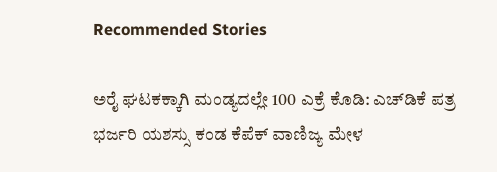Recommended Stories

ಅರೈ ಘಟಕಕ್ಕಾಗಿ ಮಂಡ್ಯದಲ್ಲೇ 100 ಎಕ್ರೆ ಕೊಡಿ: ಎಚ್‌ಡಿಕೆ ಪತ್ರ
ಭರ್ಜರಿ ಯಶಸ್ಸು ಕಂಡ ಕೆಪೆಕ್‌ ವಾಣಿಜ್ಯ ಮೇಳ